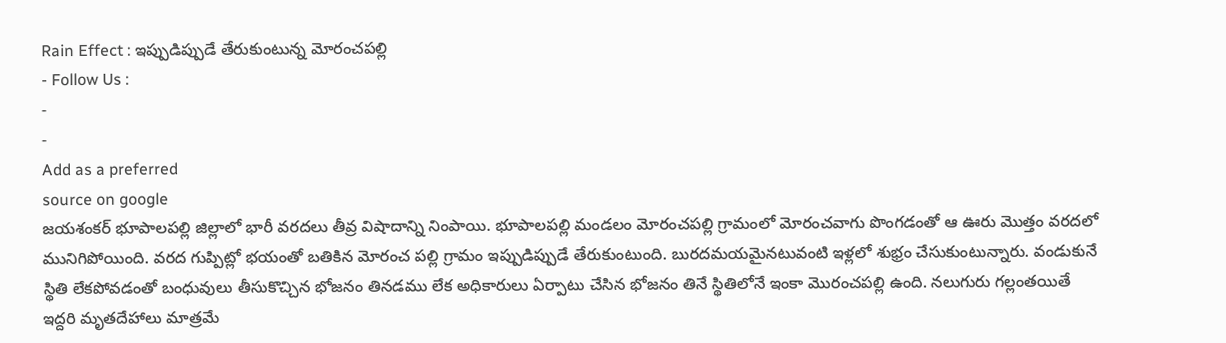Rain Effect : ఇప్పుడిప్పుడే తేరుకుంటున్న మోరంచపల్లి
- Follow Us :
-
-
Add as a preferred
source on google
జయశంకర్ భూపాలపల్లి జిల్లాలో భారీ వరదలు తీవ్ర విషాదాన్ని నింపాయి. భూపాలపల్లి మండలం మోరంచపల్లి గ్రామంలో మోరంచవాగు పొంగడంతో ఆ ఊరు మొత్తం వరదలో మునిగిపోయింది. వరద గుప్పిట్లో భయంతో బతికిన మోరంచ పల్లి గ్రామం ఇప్పుడిప్పుడే తేరుకుంటుంది. బురదమయమైనటువంటి ఇళ్లలో శుభ్రం చేసుకుంటున్నారు. వండుకునే స్థితి లేకపోవడంతో బంధువులు తీసుకొచ్చిన భోజనం తినడము లేక అధికారులు ఏర్పాటు చేసిన భోజనం తినే స్థితిలోనే ఇంకా మొరంచపల్లి ఉంది. నలుగురు గల్లంతయితే ఇద్దరి మృతదేహాలు మాత్రమే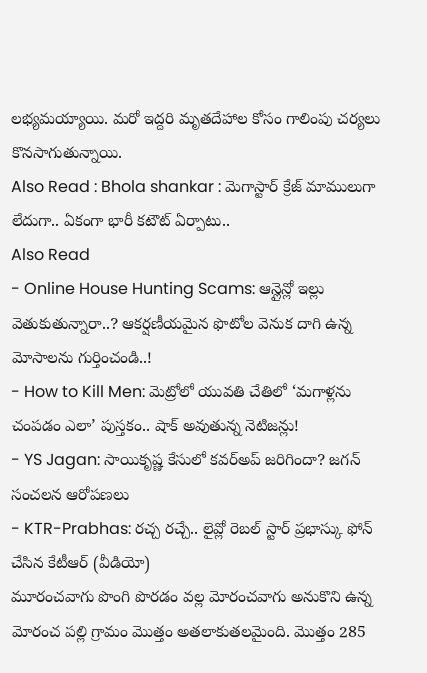లభ్యమయ్యాయి. మరో ఇద్దరి మృతదేహాల కోసం గాలింపు చర్యలు కొనసాగుతున్నాయి.
Also Read : Bhola shankar : మెగాస్టార్ క్రేజ్ మాములుగా లేదుగా.. ఏకంగా భారీ కటౌట్ ఏర్పాటు..
Also Read
- Online House Hunting Scams: ఆన్లైన్లో ఇల్లు వెతుకుతున్నారా..? ఆకర్షణీయమైన ఫొటోల వెనుక దాగి ఉన్న మోసాలను గుర్తించండి..!
- How to Kill Men: మెట్రోలో యువతి చేతిలో ‘మగాళ్లను చంపడం ఎలా’ పుస్తకం.. షాక్ అవుతున్న నెటిజన్లు!
- YS Jagan: సాయికృష్ణ కేసులో కవర్అప్ జరిగిందా? జగన్ సంచలన ఆరోపణలు
- KTR-Prabhas: రచ్చ రచ్చే.. లైవ్లో రెబల్ స్టార్ ప్రభాస్కు ఫోన్ చేసిన కేటీఆర్ (వీడియో)
మూరంచవాగు పొంగి పొరడం వల్ల మోరంచవాగు అనుకొని ఉన్న మోరంచ పల్లి గ్రామం మొత్తం అతలాకుతలమైంది. మొత్తం 285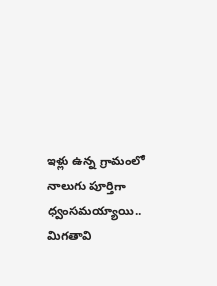ఇళ్లు ఉన్న గ్రామంలో నాలుగు పూర్తిగా ధ్వంసమయ్యాయి.. మిగతావి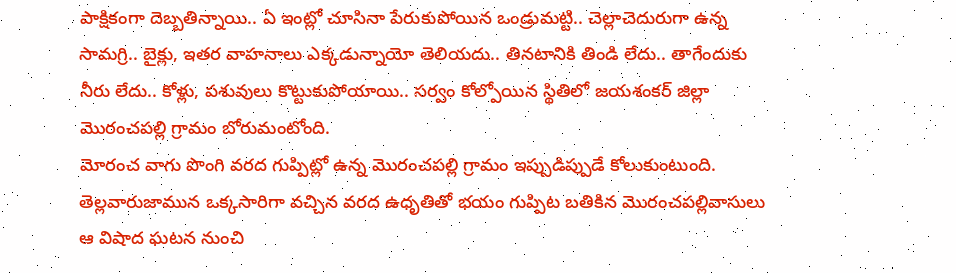పాక్షికంగా దెబ్బతిన్నాయి.. ఏ ఇంట్లో చూసినా పేరుకుపోయిన ఒండ్రుమట్టి.. చెల్లాచెదురుగా ఉన్న సామగ్రి.. బైక్లు, ఇతర వాహనాలు ఎక్కడున్నాయో తెలియదు.. తినటానికి తిండి లేదు.. తాగేందుకు నీరు లేదు.. కోళ్లు, పశువులు కొట్టుకుపోయాయి.. సర్వం కోల్పోయిన స్థితిలో జయశంకర్ జిల్లా మొరంచపల్లి గ్రామం బోరుమంటోంది.
మోరంచ వాగు పొంగి వరద గుప్పిట్లో ఉన్న మొరంచపల్లి గ్రామం ఇప్పుడిప్పుడే కోలుకుంటుంది. తెల్లవారుజామున ఒక్కసారిగా వచ్చిన వరద ఉధృతితో భయం గుప్పిట బతికిన మొరంచపల్లివాసులు ఆ విషాద ఘటన నుంచి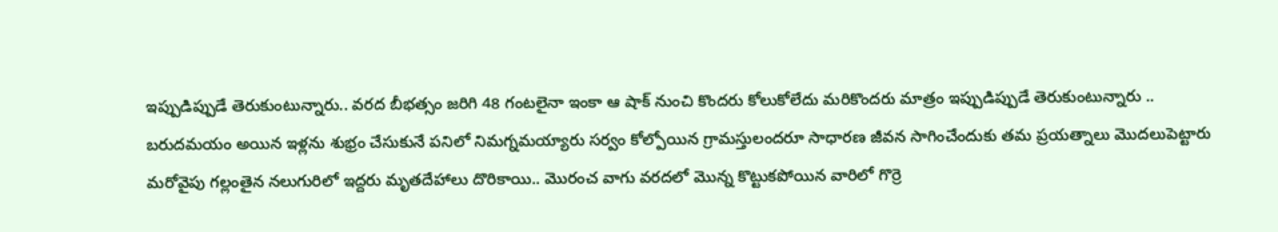ఇప్పుడిప్పుడే తెరుకుంటున్నారు.. వరద బీభత్సం జరిగి 48 గంటలైనా ఇంకా ఆ షాక్ నుంచి కొందరు కోలుకోలేదు మరికొందరు మాత్రం ఇప్పుడిప్పుడే తెరుకుంటున్నారు .. బరుదమయం అయిన ఇళ్లను శుభ్రం చేసుకునే పనిలో నిమగ్నమయ్యారు సర్వం కోల్పోయిన గ్రామస్తులందరూ సాధారణ జీవన సాగించేందుకు తమ ప్రయత్నాలు మొదలుపెట్టారు
మరోవైపు గల్లంతైన నలుగురిలో ఇద్దరు మృతదేహాలు దొరికాయి.. మొరంచ వాగు వరదలో మొన్న కొట్టుకపోయిన వారిలో గొర్రె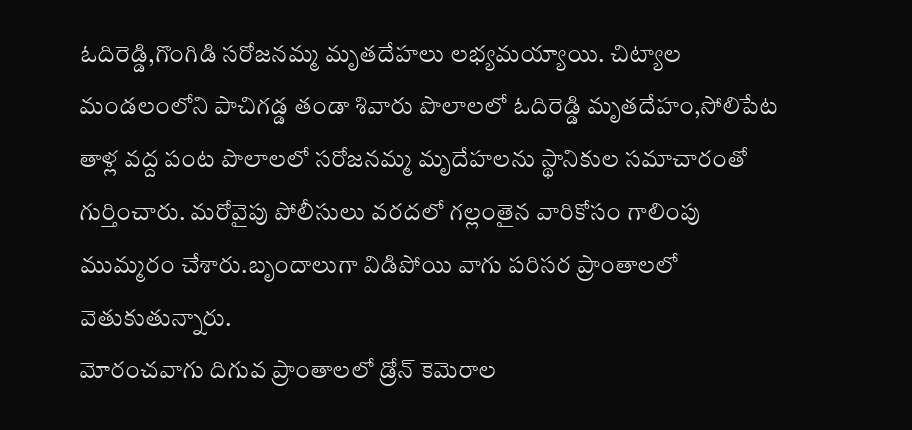ఓదిరెడ్డి,గొంగిడి సరోజనమ్మ మృతదేహలు లభ్యమయ్యాయి. చిట్యాల మండలంలోని పాచిగడ్డ తండా శివారు పొలాలలో ఓదిరెడ్డి మృతదేహం,సోలిపేట తాళ్ల వద్ద పంట పొలాలలో సరోజనమ్మ మృదేహలను స్థానికుల సమాచారంతో గుర్తించారు. మరోవైపు పోలీసులు వరదలో గల్లంతైన వారికోసం గాలింపు ముమ్మరం చేశారు.బృందాలుగా విడిపోయి వాగు పరిసర ప్రాంతాలలో వెతుకుతున్నారు.
మోరంచవాగు దిగువ ప్రాంతాలలో డ్రోన్ కెమెరాల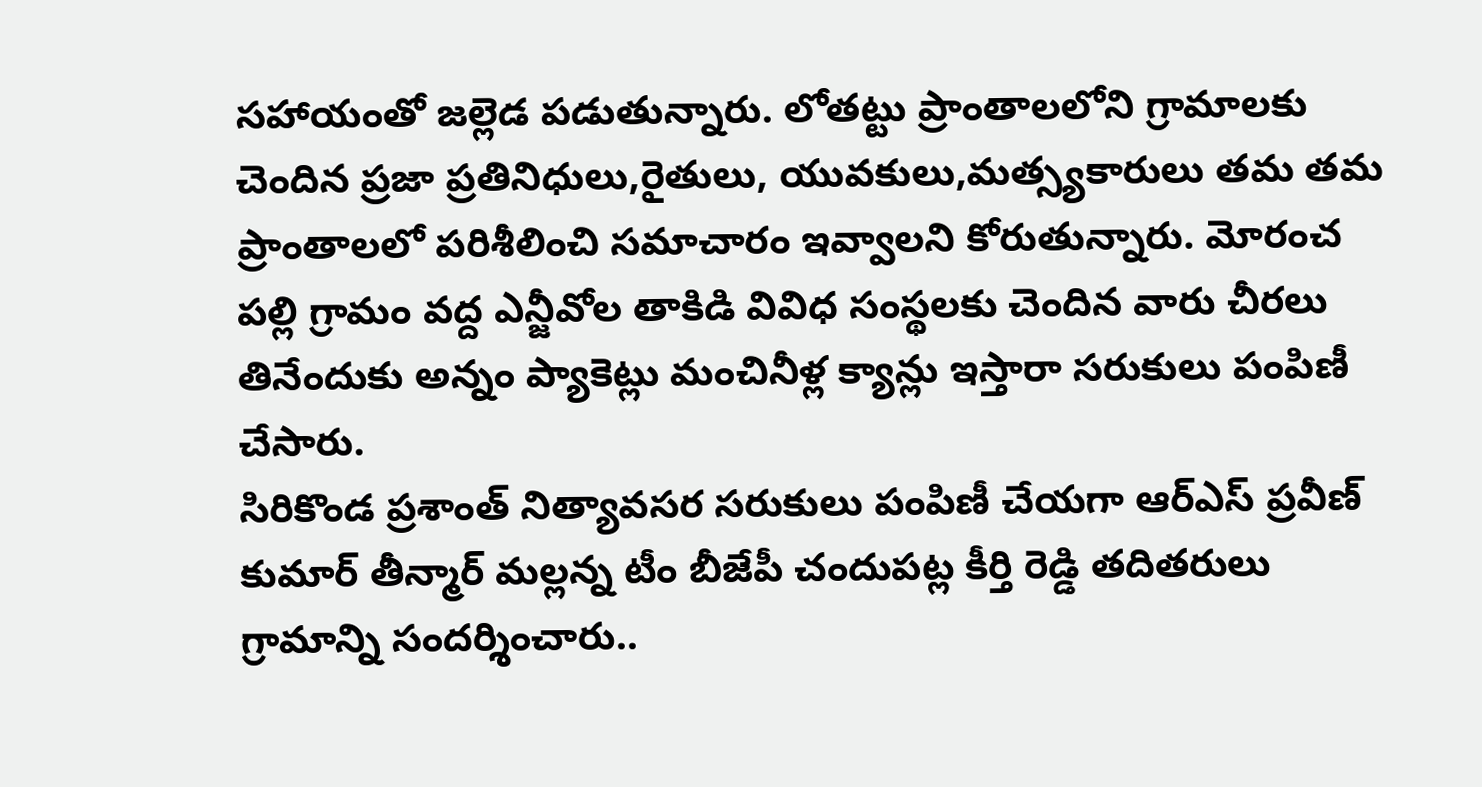సహాయంతో జల్లెడ పడుతున్నారు. లోతట్టు ప్రాంతాలలోని గ్రామాలకు చెందిన ప్రజా ప్రతినిధులు,రైతులు, యువకులు,మత్స్యకారులు తమ తమ ప్రాంతాలలో పరిశీలించి సమాచారం ఇవ్వాలని కోరుతున్నారు. మోరంచ పల్లి గ్రామం వద్ద ఎన్జీవోల తాకిడి వివిధ సంస్థలకు చెందిన వారు చీరలు తినేందుకు అన్నం ప్యాకెట్లు మంచినీళ్ల క్యాన్లు ఇస్తారా సరుకులు పంపిణీ చేసారు.
సిరికొండ ప్రశాంత్ నిత్యావసర సరుకులు పంపిణీ చేయగా ఆర్ఎస్ ప్రవీణ్ కుమార్ తీన్మార్ మల్లన్న టీం బీజేపీ చందుపట్ల కీర్తి రెడ్డి తదితరులు గ్రామాన్ని సందర్శించారు..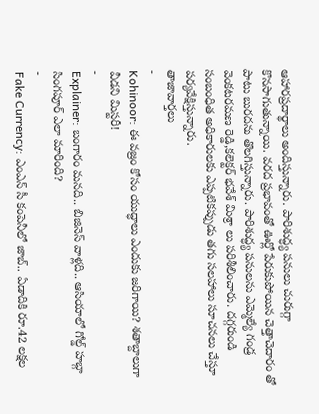ఆహారప్రదార్థాలు అందిస్తున్నారు. పారిశుద్ధ్య పనులు చురుగ్గా కొనసాగుతున్నాయి. వరద ప్రభావంతో ఊర్లో పేరుకుపోయిన చెత్తాచెదారం తో పాటు బురదను తొలగిస్తున్నారు. పారిశుద్ధ్య పనులను ఎమ్మెల్యే గండ్ర వెంకటరమణ రెడ్డి,కలెక్టర్ భవేశ్ మిశ్రా లు పరిశీలించారు. దగ్గరుండి సంబంధిత అధికారులకు ఎప్పటికప్పుడు తగు సలహాలు సూచనలు చేస్తూ పర్యవేక్షిస్తున్నారు.
తాజావార్తలు
-
Kohinoor: ఈ వజ్రం కోసం యుద్ధాలు ఎందుకు జరిగాయి? శతాబ్దాలుగా వీడని మిస్టరీ!
-
Explainer: బంగారం మనది.. బిజినెస్ వాళ్లది.. ఆసియాలో గోల్డ్ హబ్గా సింగపూర్ ఎలా మారింది?
-
Fake Currency: ఎంఎన్ సీ కంపెనీలో జాబ్.. ఏడాదికి రూ.42 లక్షల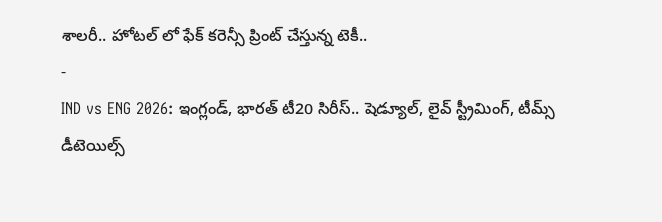శాలరీ.. హోటల్ లో ఫేక్ కరెన్సీ ప్రింట్ చేస్తున్న టెకీ..
-
IND vs ENG 2026: ఇంగ్లండ్, భారత్ టీ20 సిరీస్.. షెడ్యూల్, లైవ్ స్ట్రీమింగ్, టీమ్స్ డీటెయిల్స్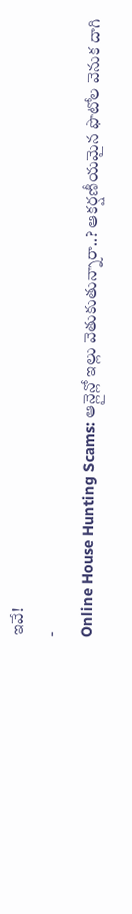ఇవే!
-
Online House Hunting Scams: ఆన్లైన్లో ఇల్లు వెతుకుతున్నారా..? ఆకర్షణీయమైన ఫొటోల వెనుక దాగి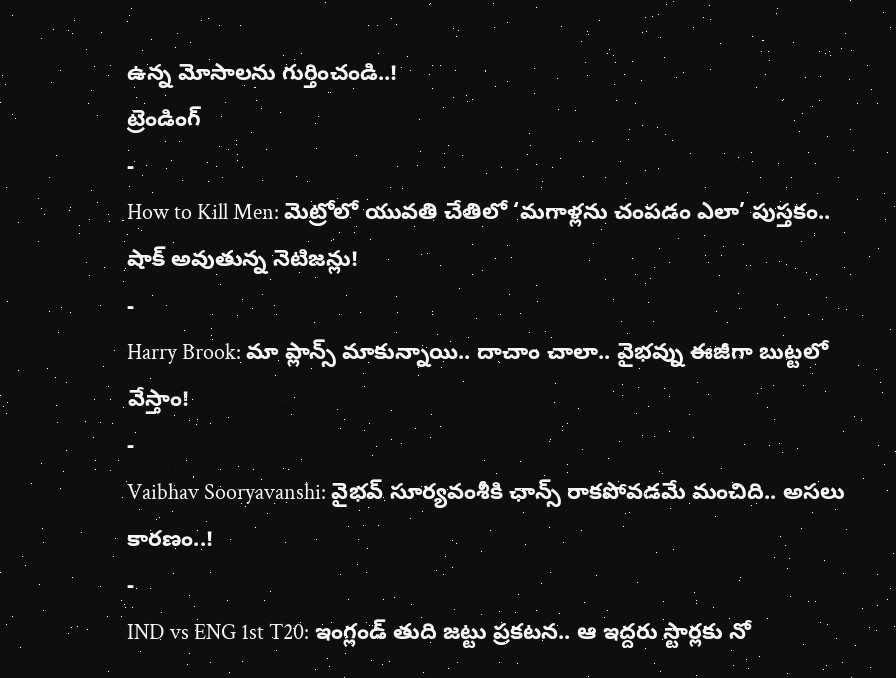ఉన్న మోసాలను గుర్తించండి..!
ట్రెండింగ్
-
How to Kill Men: మెట్రోలో యువతి చేతిలో ‘మగాళ్లను చంపడం ఎలా’ పుస్తకం.. షాక్ అవుతున్న నెటిజన్లు!
-
Harry Brook: మా ప్లాన్స్ మాకున్నాయి.. దాచాం చాలా.. వైభవ్ను ఈజీగా బుట్టలో వేస్తాం!
-
Vaibhav Sooryavanshi: వైభవ్ సూర్యవంశీకి ఛాన్స్ రాకపోవడమే మంచిది.. అసలు కారణం..!
-
IND vs ENG 1st T20: ఇంగ్లండ్ తుది జట్టు ప్రకటన.. ఆ ఇద్దరు స్టార్లకు నో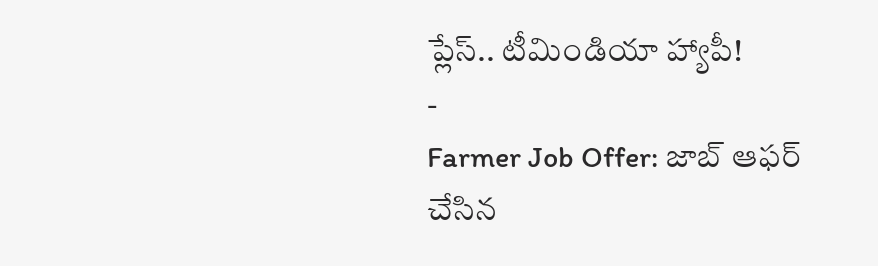ప్లేస్.. టీమిండియా హ్యాపీ!
-
Farmer Job Offer: జాబ్ ఆఫర్ చేసిన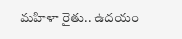మహిళా రైతు.. ఉదయం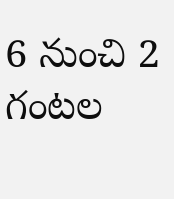6 నుంచి 2 గంటల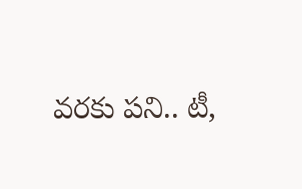వరకు పని.. టీ,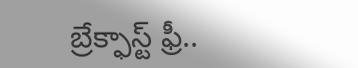బ్రేక్ఫాస్ట్ ఫ్రీ..